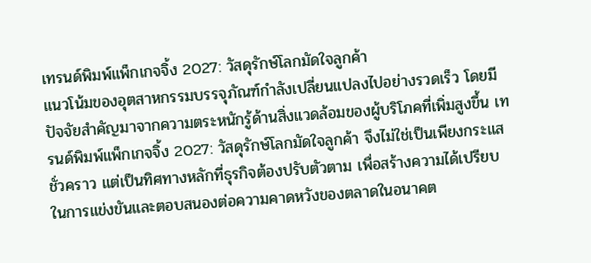เทรนด์พิมพ์แพ็กเกจจิ้ง 2027: วัสดุรักษ์โลกมัดใจลูกค้า
แนวโน้มของอุตสาหกรรมบรรจุภัณฑ์กำลังเปลี่ยนแปลงไปอย่างรวดเร็ว โดยมีปัจจัยสำคัญมาจากความตระหนักรู้ด้านสิ่งแวดล้อมของผู้บริโภคที่เพิ่มสูงขึ้น เทรนด์พิมพ์แพ็กเกจจิ้ง 2027: วัสดุรักษ์โลกมัดใจลูกค้า จึงไม่ใช่เป็นเพียงกระแสชั่วคราว แต่เป็นทิศทางหลักที่ธุรกิจต้องปรับตัวตาม เพื่อสร้างความได้เปรียบในการแข่งขันและตอบสนองต่อความคาดหวังของตลาดในอนาคต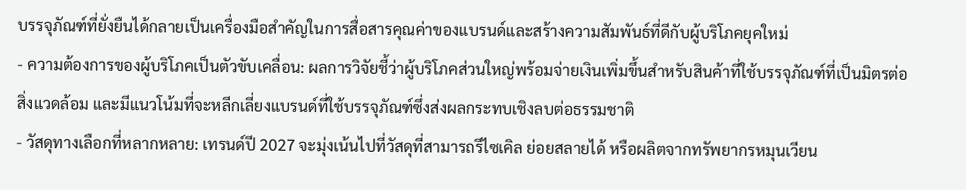บรรจุภัณฑ์ที่ยั่งยืนได้กลายเป็นเครื่องมือสำคัญในการสื่อสารคุณค่าของแบรนด์และสร้างความสัมพันธ์ที่ดีกับผู้บริโภคยุคใหม่
- ความต้องการของผู้บริโภคเป็นตัวขับเคลื่อน: ผลการวิจัยชี้ว่าผู้บริโภคส่วนใหญ่พร้อมจ่ายเงินเพิ่มขึ้นสำหรับสินค้าที่ใช้บรรจุภัณฑ์ที่เป็นมิตรต่อสิ่งแวดล้อม และมีแนวโน้มที่จะหลีกเลี่ยงแบรนด์ที่ใช้บรรจุภัณฑ์ซึ่งส่งผลกระทบเชิงลบต่อธรรมชาติ
- วัสดุทางเลือกที่หลากหลาย: เทรนด์ปี 2027 จะมุ่งเน้นไปที่วัสดุที่สามารถรีไซเคิล ย่อยสลายได้ หรือผลิตจากทรัพยากรหมุนเวียน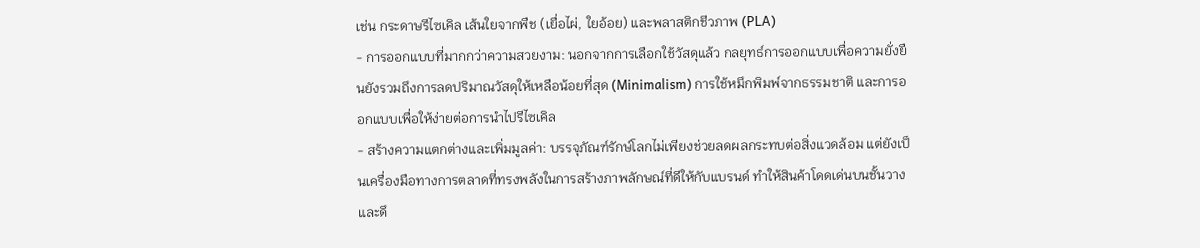เช่น กระดาษรีไซเคิล เส้นใยจากพืช (เยื่อไผ่, ใยอ้อย) และพลาสติกชีวภาพ (PLA)
- การออกแบบที่มากกว่าความสวยงาม: นอกจากการเลือกใช้วัสดุแล้ว กลยุทธ์การออกแบบเพื่อความยั่งยืนยังรวมถึงการลดปริมาณวัสดุให้เหลือน้อยที่สุด (Minimalism) การใช้หมึกพิมพ์จากธรรมชาติ และการออกแบบเพื่อให้ง่ายต่อการนำไปรีไซเคิล
- สร้างความแตกต่างและเพิ่มมูลค่า: บรรจุภัณฑ์รักษ์โลกไม่เพียงช่วยลดผลกระทบต่อสิ่งแวดล้อม แต่ยังเป็นเครื่องมือทางการตลาดที่ทรงพลังในการสร้างภาพลักษณ์ที่ดีให้กับแบรนด์ ทำให้สินค้าโดดเด่นบนชั้นวาง และดึ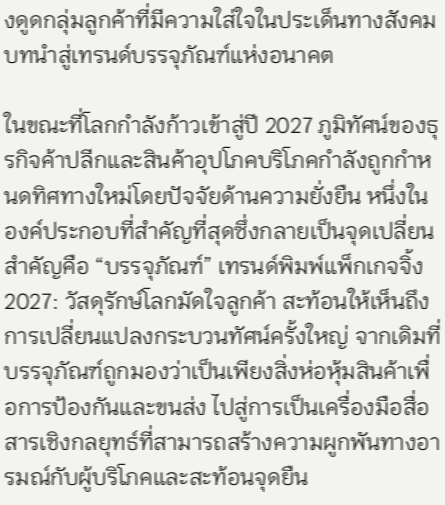งดูดกลุ่มลูกค้าที่มีความใส่ใจในประเด็นทางสังคม
บทนำสู่เทรนด์บรรจุภัณฑ์แห่งอนาคต

ในขณะที่โลกกำลังก้าวเข้าสู่ปี 2027 ภูมิทัศน์ของธุรกิจค้าปลีกและสินค้าอุปโภคบริโภคกำลังถูกกำหนดทิศทางใหม่โดยปัจจัยด้านความยั่งยืน หนึ่งในองค์ประกอบที่สำคัญที่สุดซึ่งกลายเป็นจุดเปลี่ยนสำคัญคือ “บรรจุภัณฑ์” เทรนด์พิมพ์แพ็กเกจจิ้ง 2027: วัสดุรักษ์โลกมัดใจลูกค้า สะท้อนให้เห็นถึงการเปลี่ยนแปลงกระบวนทัศน์ครั้งใหญ่ จากเดิมที่บรรจุภัณฑ์ถูกมองว่าเป็นเพียงสิ่งห่อหุ้มสินค้าเพื่อการป้องกันและขนส่ง ไปสู่การเป็นเครื่องมือสื่อสารเชิงกลยุทธ์ที่สามารถสร้างความผูกพันทางอารมณ์กับผู้บริโภคและสะท้อนจุดยืน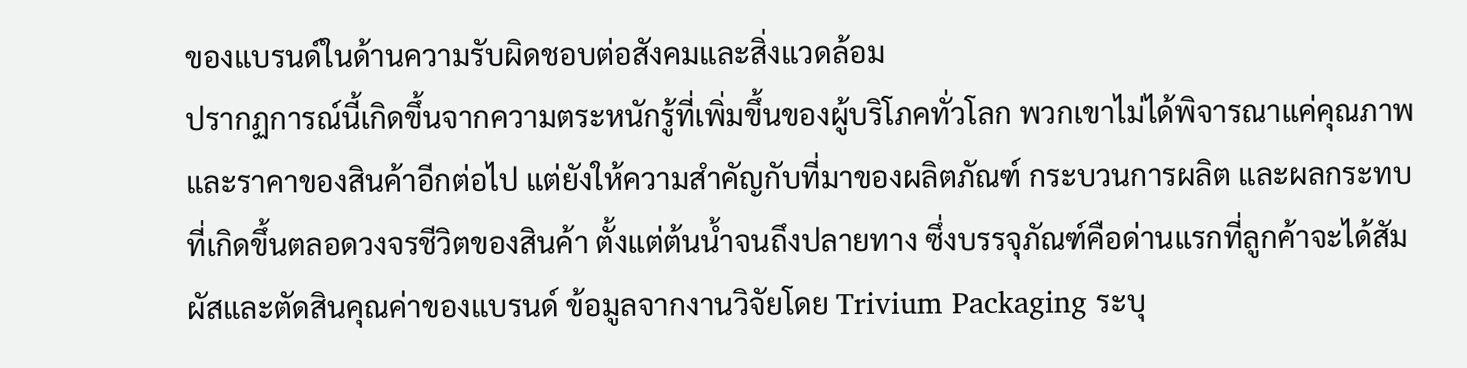ของแบรนด์ในด้านความรับผิดชอบต่อสังคมและสิ่งแวดล้อม
ปรากฏการณ์นี้เกิดขึ้นจากความตระหนักรู้ที่เพิ่มขึ้นของผู้บริโภคทั่วโลก พวกเขาไม่ได้พิจารณาแค่คุณภาพและราคาของสินค้าอีกต่อไป แต่ยังให้ความสำคัญกับที่มาของผลิตภัณฑ์ กระบวนการผลิต และผลกระทบที่เกิดขึ้นตลอดวงจรชีวิตของสินค้า ตั้งแต่ต้นน้ำจนถึงปลายทาง ซึ่งบรรจุภัณฑ์คือด่านแรกที่ลูกค้าจะได้สัมผัสและตัดสินคุณค่าของแบรนด์ ข้อมูลจากงานวิจัยโดย Trivium Packaging ระบุ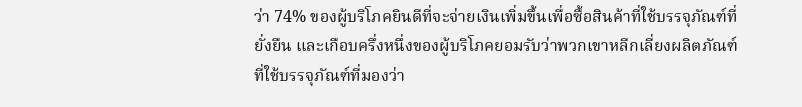ว่า 74% ของผู้บริโภคยินดีที่จะจ่ายเงินเพิ่มขึ้นเพื่อซื้อสินค้าที่ใช้บรรจุภัณฑ์ที่ยั่งยืน และเกือบครึ่งหนึ่งของผู้บริโภคยอมรับว่าพวกเขาหลีกเลี่ยงผลิตภัณฑ์ที่ใช้บรรจุภัณฑ์ที่มองว่า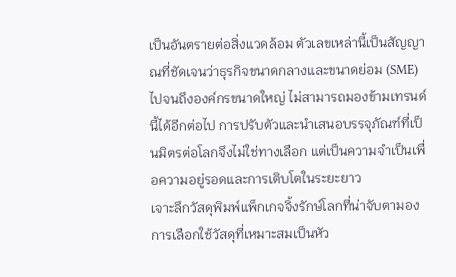เป็นอันตรายต่อสิ่งแวดล้อม ตัวเลขเหล่านี้เป็นสัญญาณที่ชัดเจนว่าธุรกิจขนาดกลางและขนาดย่อม (SME) ไปจนถึงองค์กรขนาดใหญ่ ไม่สามารถมองข้ามเทรนด์นี้ได้อีกต่อไป การปรับตัวและนำเสนอบรรจุภัณฑ์ที่เป็นมิตรต่อโลกจึงไม่ใช่ทางเลือก แต่เป็นความจำเป็นเพื่อความอยู่รอดและการเติบโตในระยะยาว
เจาะลึกวัสดุพิมพ์แพ็กเกจจิ้งรักษ์โลกที่น่าจับตามอง
การเลือกใช้วัสดุที่เหมาะสมเป็นหัว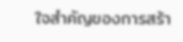ใจสำคัญของการสร้า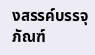งสรรค์บรรจุภัณฑ์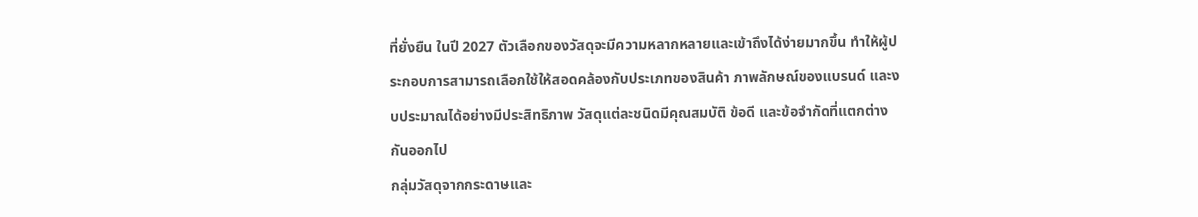ที่ยั่งยืน ในปี 2027 ตัวเลือกของวัสดุจะมีความหลากหลายและเข้าถึงได้ง่ายมากขึ้น ทำให้ผู้ประกอบการสามารถเลือกใช้ให้สอดคล้องกับประเภทของสินค้า ภาพลักษณ์ของแบรนด์ และงบประมาณได้อย่างมีประสิทธิภาพ วัสดุแต่ละชนิดมีคุณสมบัติ ข้อดี และข้อจำกัดที่แตกต่างกันออกไป
กลุ่มวัสดุจากกระดาษและ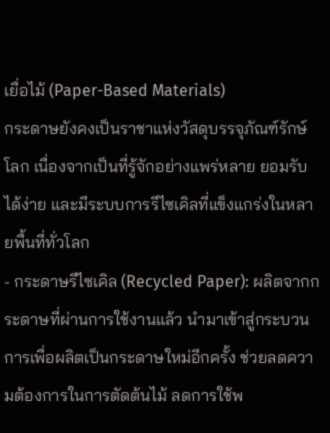เยื่อไม้ (Paper-Based Materials)
กระดาษยังคงเป็นราชาแห่งวัสดุบรรจุภัณฑ์รักษ์โลก เนื่องจากเป็นที่รู้จักอย่างแพร่หลาย ยอมรับได้ง่าย และมีระบบการรีไซเคิลที่แข็งแกร่งในหลายพื้นที่ทั่วโลก
- กระดาษรีไซเคิล (Recycled Paper): ผลิตจากกระดาษที่ผ่านการใช้งานแล้ว นำมาเข้าสู่กระบวนการเพื่อผลิตเป็นกระดาษใหม่อีกครั้ง ช่วยลดความต้องการในการตัดต้นไม้ ลดการใช้พ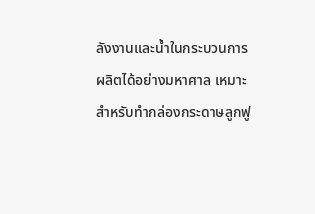ลังงานและน้ำในกระบวนการผลิตได้อย่างมหาศาล เหมาะสำหรับทำกล่องกระดาษลูกฟู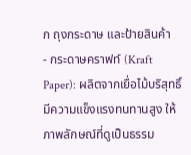ก ถุงกระดาษ และป้ายสินค้า
- กระดาษคราฟท์ (Kraft Paper): ผลิตจากเยื่อไม้บริสุทธิ์ มีความแข็งแรงทนทานสูง ให้ภาพลักษณ์ที่ดูเป็นธรรม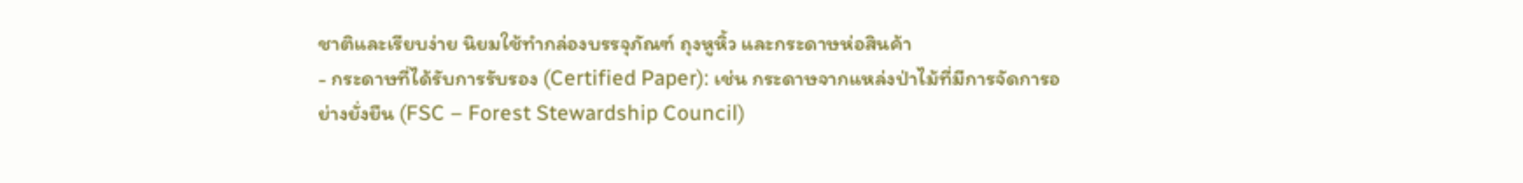ชาติและเรียบง่าย นิยมใช้ทำกล่องบรรจุภัณฑ์ ถุงหูหิ้ว และกระดาษห่อสินค้า
- กระดาษที่ได้รับการรับรอง (Certified Paper): เช่น กระดาษจากแหล่งป่าไม้ที่มีการจัดการอย่างยั่งยืน (FSC – Forest Stewardship Council)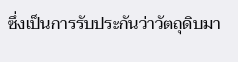ซึ่งเป็นการรับประกันว่าวัตถุดิบมา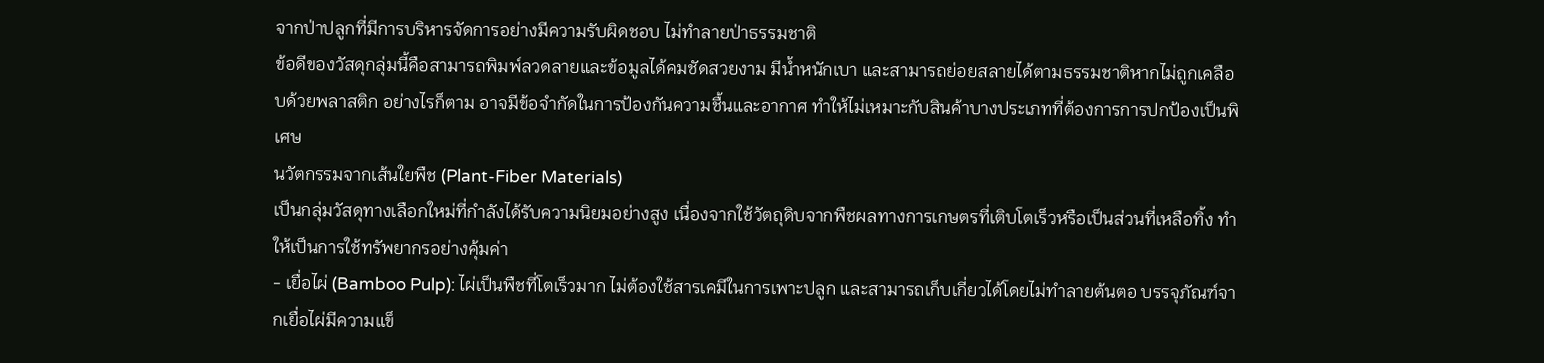จากป่าปลูกที่มีการบริหารจัดการอย่างมีความรับผิดชอบ ไม่ทำลายป่าธรรมชาติ
ข้อดีของวัสดุกลุ่มนี้คือสามารถพิมพ์ลวดลายและข้อมูลได้คมชัดสวยงาม มีน้ำหนักเบา และสามารถย่อยสลายได้ตามธรรมชาติหากไม่ถูกเคลือบด้วยพลาสติก อย่างไรก็ตาม อาจมีข้อจำกัดในการป้องกันความชื้นและอากาศ ทำให้ไม่เหมาะกับสินค้าบางประเภทที่ต้องการการปกป้องเป็นพิเศษ
นวัตกรรมจากเส้นใยพืช (Plant-Fiber Materials)
เป็นกลุ่มวัสดุทางเลือกใหม่ที่กำลังได้รับความนิยมอย่างสูง เนื่องจากใช้วัตถุดิบจากพืชผลทางการเกษตรที่เติบโตเร็วหรือเป็นส่วนที่เหลือทิ้ง ทำให้เป็นการใช้ทรัพยากรอย่างคุ้มค่า
- เยื่อไผ่ (Bamboo Pulp): ไผ่เป็นพืชที่โตเร็วมาก ไม่ต้องใช้สารเคมีในการเพาะปลูก และสามารถเก็บเกี่ยวได้โดยไม่ทำลายต้นตอ บรรจุภัณฑ์จากเยื่อไผ่มีความแข็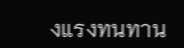งแรงทนทาน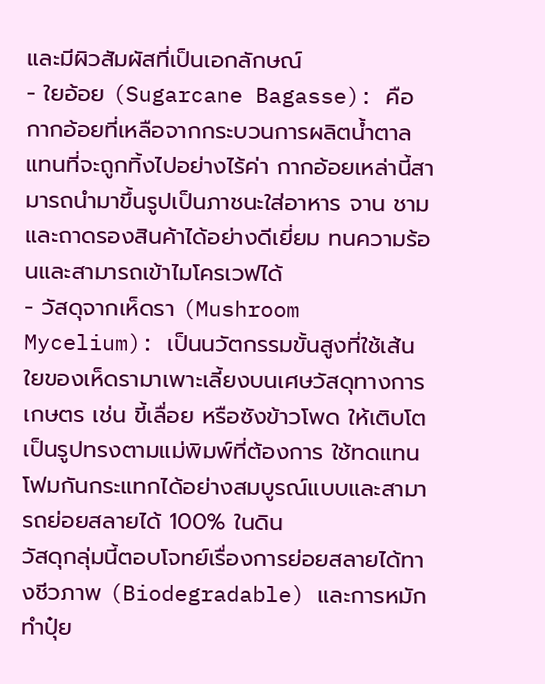และมีผิวสัมผัสที่เป็นเอกลักษณ์
- ใยอ้อย (Sugarcane Bagasse): คือกากอ้อยที่เหลือจากกระบวนการผลิตน้ำตาล แทนที่จะถูกทิ้งไปอย่างไร้ค่า กากอ้อยเหล่านี้สามารถนำมาขึ้นรูปเป็นภาชนะใส่อาหาร จาน ชาม และถาดรองสินค้าได้อย่างดีเยี่ยม ทนความร้อนและสามารถเข้าไมโครเวฟได้
- วัสดุจากเห็ดรา (Mushroom Mycelium): เป็นนวัตกรรมขั้นสูงที่ใช้เส้นใยของเห็ดรามาเพาะเลี้ยงบนเศษวัสดุทางการเกษตร เช่น ขี้เลื่อย หรือซังข้าวโพด ให้เติบโตเป็นรูปทรงตามแม่พิมพ์ที่ต้องการ ใช้ทดแทนโฟมกันกระแทกได้อย่างสมบูรณ์แบบและสามารถย่อยสลายได้ 100% ในดิน
วัสดุกลุ่มนี้ตอบโจทย์เรื่องการย่อยสลายได้ทางชีวภาพ (Biodegradable) และการหมักทำปุ๋ย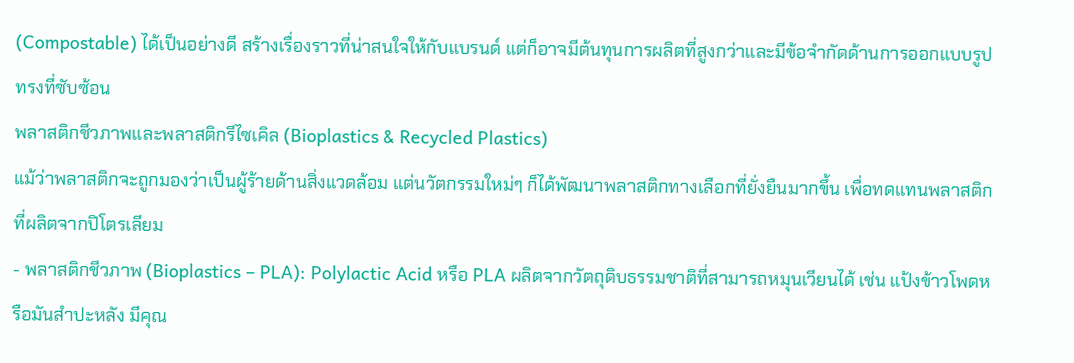(Compostable) ได้เป็นอย่างดี สร้างเรื่องราวที่น่าสนใจให้กับแบรนด์ แต่ก็อาจมีต้นทุนการผลิตที่สูงกว่าและมีข้อจำกัดด้านการออกแบบรูปทรงที่ซับซ้อน
พลาสติกชีวภาพและพลาสติกรีไซเคิล (Bioplastics & Recycled Plastics)
แม้ว่าพลาสติกจะถูกมองว่าเป็นผู้ร้ายด้านสิ่งแวดล้อม แต่นวัตกรรมใหม่ๆ ก็ได้พัฒนาพลาสติกทางเลือกที่ยั่งยืนมากขึ้น เพื่อทดแทนพลาสติกที่ผลิตจากปิโตรเลียม
- พลาสติกชีวภาพ (Bioplastics – PLA): Polylactic Acid หรือ PLA ผลิตจากวัตถุดิบธรรมชาติที่สามารถหมุนเวียนได้ เช่น แป้งข้าวโพดหรือมันสำปะหลัง มีคุณ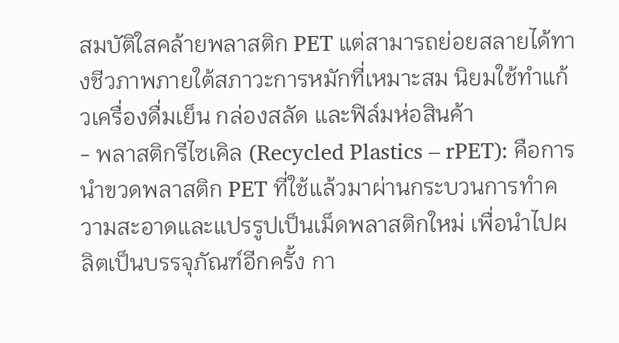สมบัติใสคล้ายพลาสติก PET แต่สามารถย่อยสลายได้ทางชีวภาพภายใต้สภาวะการหมักที่เหมาะสม นิยมใช้ทำแก้วเครื่องดื่มเย็น กล่องสลัด และฟิล์มห่อสินค้า
- พลาสติกรีไซเคิล (Recycled Plastics – rPET): คือการนำขวดพลาสติก PET ที่ใช้แล้วมาผ่านกระบวนการทำความสะอาดและแปรรูปเป็นเม็ดพลาสติกใหม่ เพื่อนำไปผลิตเป็นบรรจุภัณฑ์อีกครั้ง กา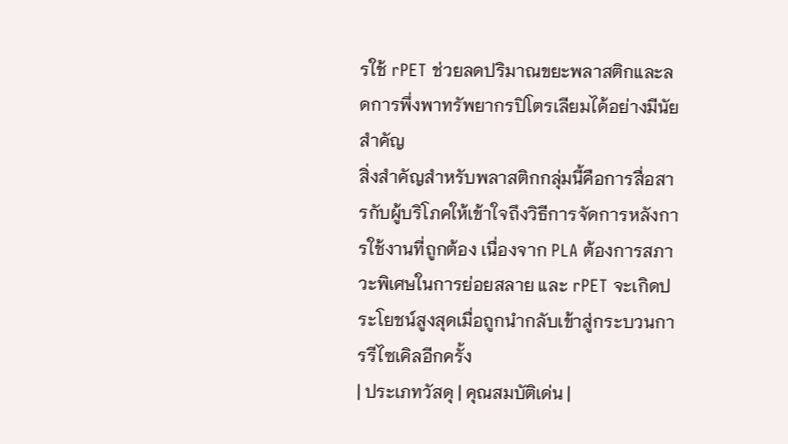รใช้ rPET ช่วยลดปริมาณขยะพลาสติกและลดการพึ่งพาทรัพยากรปิโตรเลียมได้อย่างมีนัยสำคัญ
สิ่งสำคัญสำหรับพลาสติกกลุ่มนี้คือการสื่อสารกับผู้บริโภคให้เข้าใจถึงวิธีการจัดการหลังการใช้งานที่ถูกต้อง เนื่องจาก PLA ต้องการสภาวะพิเศษในการย่อยสลาย และ rPET จะเกิดประโยชน์สูงสุดเมื่อถูกนำกลับเข้าสู่กระบวนการรีไซเคิลอีกครั้ง
| ประเภทวัสดุ | คุณสมบัติเด่น |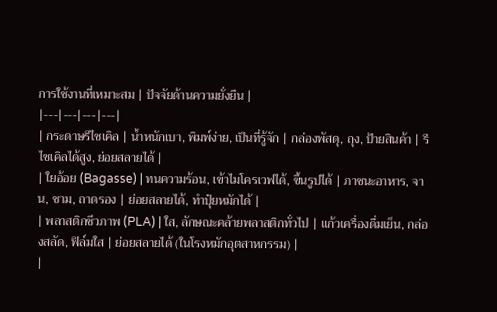การใช้งานที่เหมาะสม | ปัจจัยด้านความยั่งยืน |
|---|---|---|---|
| กระดาษรีไซเคิล | น้ำหนักเบา, พิมพ์ง่าย, เป็นที่รู้จัก | กล่องพัสดุ, ถุง, ป้ายสินค้า | รีไซเคิลได้สูง, ย่อยสลายได้ |
| ใยอ้อย (Bagasse) | ทนความร้อน, เข้าไมโครเวฟได้, ขึ้นรูปได้ | ภาชนะอาหาร, จาน, ชาม, ถาดรอง | ย่อยสลายได้, ทำปุ๋ยหมักได้ |
| พลาสติกชีวภาพ (PLA) | ใส, ลักษณะคล้ายพลาสติกทั่วไป | แก้วเครื่องดื่มเย็น, กล่องสลัด, ฟิล์มใส | ย่อยสลายได้ (ในโรงหมักอุตสาหกรรม) |
|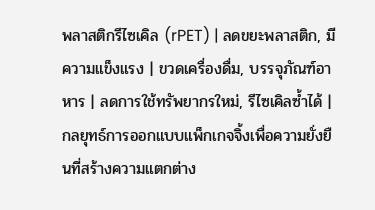พลาสติกรีไซเคิล (rPET) | ลดขยะพลาสติก, มีความแข็งแรง | ขวดเครื่องดื่ม, บรรจุภัณฑ์อาหาร | ลดการใช้ทรัพยากรใหม่, รีไซเคิลซ้ำได้ |
กลยุทธ์การออกแบบแพ็กเกจจิ้งเพื่อความยั่งยืนที่สร้างความแตกต่าง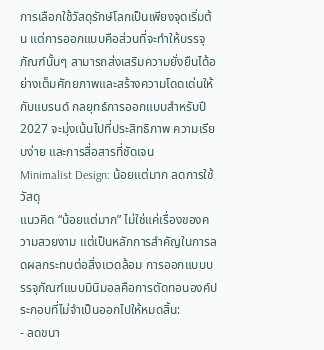การเลือกใช้วัสดุรักษ์โลกเป็นเพียงจุดเริ่มต้น แต่การออกแบบคือส่วนที่จะทำให้บรรจุภัณฑ์นั้นๆ สามารถส่งเสริมความยั่งยืนได้อย่างเต็มศักยภาพและสร้างความโดดเด่นให้กับแบรนด์ กลยุทธ์การออกแบบสำหรับปี 2027 จะมุ่งเน้นไปที่ประสิทธิภาพ ความเรียบง่าย และการสื่อสารที่ชัดเจน
Minimalist Design: น้อยแต่มาก ลดการใช้วัสดุ
แนวคิด “น้อยแต่มาก” ไม่ใช่แค่เรื่องของความสวยงาม แต่เป็นหลักการสำคัญในการลดผลกระทบต่อสิ่งแวดล้อม การออกแบบบรรจุภัณฑ์แบบมินิมอลคือการตัดทอนองค์ประกอบที่ไม่จำเป็นออกไปให้หมดสิ้น:
- ลดขนา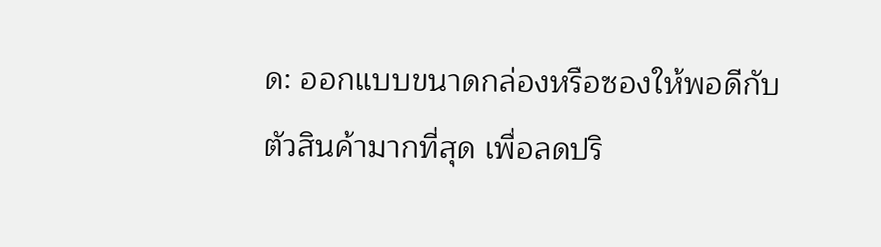ด: ออกแบบขนาดกล่องหรือซองให้พอดีกับตัวสินค้ามากที่สุด เพื่อลดปริ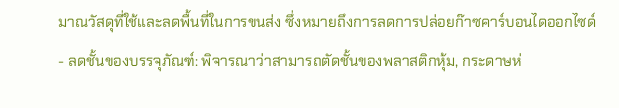มาณวัสดุที่ใช้และลดพื้นที่ในการขนส่ง ซึ่งหมายถึงการลดการปล่อยก๊าซคาร์บอนไดออกไซด์
- ลดชั้นของบรรจุภัณฑ์: พิจารณาว่าสามารถตัดชั้นของพลาสติกหุ้ม, กระดาษห่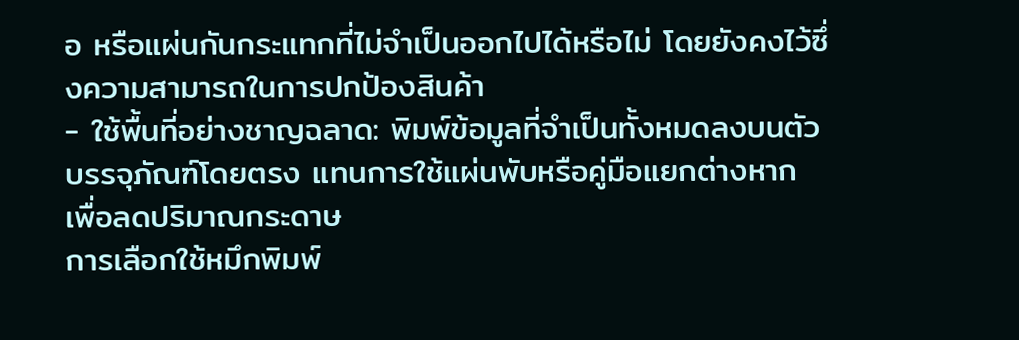อ หรือแผ่นกันกระแทกที่ไม่จำเป็นออกไปได้หรือไม่ โดยยังคงไว้ซึ่งความสามารถในการปกป้องสินค้า
- ใช้พื้นที่อย่างชาญฉลาด: พิมพ์ข้อมูลที่จำเป็นทั้งหมดลงบนตัวบรรจุภัณฑ์โดยตรง แทนการใช้แผ่นพับหรือคู่มือแยกต่างหาก เพื่อลดปริมาณกระดาษ
การเลือกใช้หมึกพิมพ์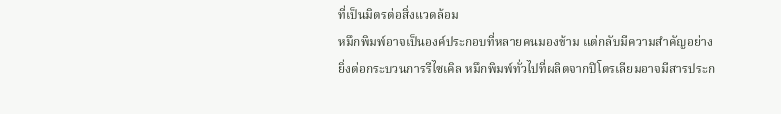ที่เป็นมิตรต่อสิ่งแวดล้อม
หมึกพิมพ์อาจเป็นองค์ประกอบที่หลายคนมองข้าม แต่กลับมีความสำคัญอย่างยิ่งต่อกระบวนการรีไซเคิล หมึกพิมพ์ทั่วไปที่ผลิตจากปิโตรเลียมอาจมีสารประก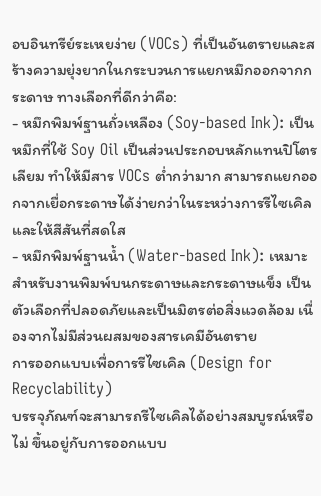อบอินทรีย์ระเหยง่าย (VOCs) ที่เป็นอันตรายและสร้างความยุ่งยากในกระบวนการแยกหมึกออกจากกระดาษ ทางเลือกที่ดีกว่าคือ:
- หมึกพิมพ์ฐานถั่วเหลือง (Soy-based Ink): เป็นหมึกที่ใช้ Soy Oil เป็นส่วนประกอบหลักแทนปิโตรเลียม ทำให้มีสาร VOCs ต่ำกว่ามาก สามารถแยกออกจากเยื่อกระดาษได้ง่ายกว่าในระหว่างการรีไซเคิล และให้สีสันที่สดใส
- หมึกพิมพ์ฐานน้ำ (Water-based Ink): เหมาะสำหรับงานพิมพ์บนกระดาษและกระดาษแข็ง เป็นตัวเลือกที่ปลอดภัยและเป็นมิตรต่อสิ่งแวดล้อม เนื่องจากไม่มีส่วนผสมของสารเคมีอันตราย
การออกแบบเพื่อการรีไซเคิล (Design for Recyclability)
บรรจุภัณฑ์จะสามารถรีไซเคิลได้อย่างสมบูรณ์หรือไม่ ขึ้นอยู่กับการออกแบบ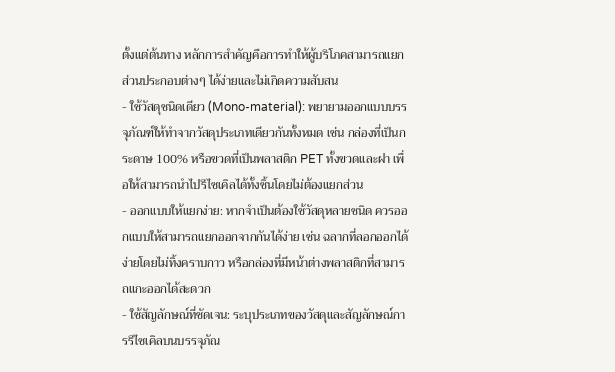ตั้งแต่ต้นทาง หลักการสำคัญคือการทำให้ผู้บริโภคสามารถแยกส่วนประกอบต่างๆ ได้ง่ายและไม่เกิดความสับสน
- ใช้วัสดุชนิดเดียว (Mono-material): พยายามออกแบบบรรจุภัณฑ์ให้ทำจากวัสดุประเภทเดียวกันทั้งหมด เช่น กล่องที่เป็นกระดาษ 100% หรือขวดที่เป็นพลาสติก PET ทั้งขวดและฝา เพื่อให้สามารถนำไปรีไซเคิลได้ทั้งชิ้นโดยไม่ต้องแยกส่วน
- ออกแบบให้แยกง่าย: หากจำเป็นต้องใช้วัสดุหลายชนิด ควรออกแบบให้สามารถแยกออกจากกันได้ง่าย เช่น ฉลากที่ลอกออกได้ง่ายโดยไม่ทิ้งคราบกาว หรือกล่องที่มีหน้าต่างพลาสติกที่สามารถแกะออกได้สะดวก
- ใช้สัญลักษณ์ที่ชัดเจน: ระบุประเภทของวัสดุและสัญลักษณ์การรีไซเคิลบนบรรจุภัณ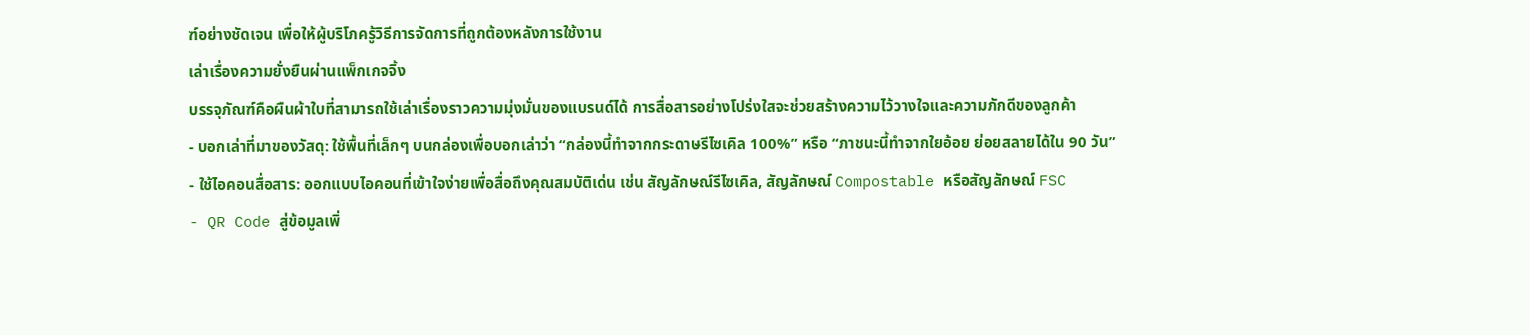ฑ์อย่างชัดเจน เพื่อให้ผู้บริโภครู้วิธีการจัดการที่ถูกต้องหลังการใช้งาน
เล่าเรื่องความยั่งยืนผ่านแพ็กเกจจิ้ง
บรรจุภัณฑ์คือผืนผ้าใบที่สามารถใช้เล่าเรื่องราวความมุ่งมั่นของแบรนด์ได้ การสื่อสารอย่างโปร่งใสจะช่วยสร้างความไว้วางใจและความภักดีของลูกค้า
- บอกเล่าที่มาของวัสดุ: ใช้พื้นที่เล็กๆ บนกล่องเพื่อบอกเล่าว่า “กล่องนี้ทำจากกระดาษรีไซเคิล 100%” หรือ “ภาชนะนี้ทำจากใยอ้อย ย่อยสลายได้ใน 90 วัน”
- ใช้ไอคอนสื่อสาร: ออกแบบไอคอนที่เข้าใจง่ายเพื่อสื่อถึงคุณสมบัติเด่น เช่น สัญลักษณ์รีไซเคิล, สัญลักษณ์ Compostable หรือสัญลักษณ์ FSC
- QR Code สู่ข้อมูลเพิ่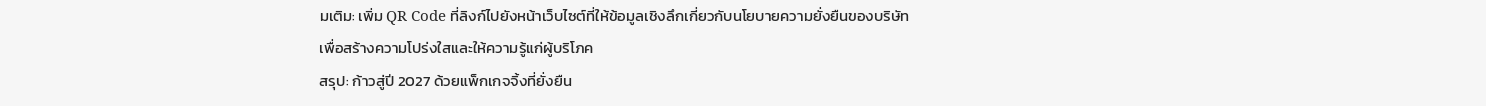มเติม: เพิ่ม QR Code ที่ลิงก์ไปยังหน้าเว็บไซต์ที่ให้ข้อมูลเชิงลึกเกี่ยวกับนโยบายความยั่งยืนของบริษัท เพื่อสร้างความโปร่งใสและให้ความรู้แก่ผู้บริโภค
สรุป: ก้าวสู่ปี 2027 ด้วยแพ็กเกจจิ้งที่ยั่งยืน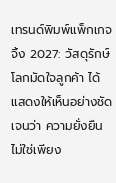เทรนด์พิมพ์แพ็กเกจจิ้ง 2027: วัสดุรักษ์โลกมัดใจลูกค้า ได้แสดงให้เห็นอย่างชัดเจนว่า ความยั่งยืนไม่ใช่เพียง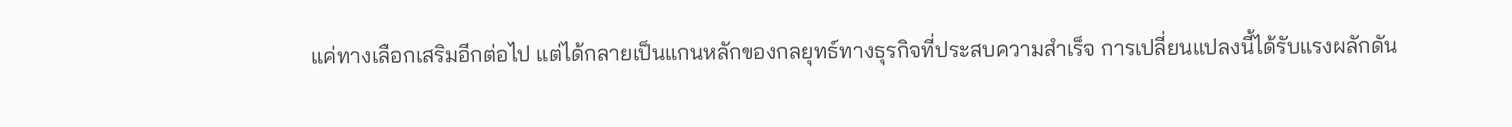แค่ทางเลือกเสริมอีกต่อไป แต่ได้กลายเป็นแกนหลักของกลยุทธ์ทางธุรกิจที่ประสบความสำเร็จ การเปลี่ยนแปลงนี้ได้รับแรงผลักดัน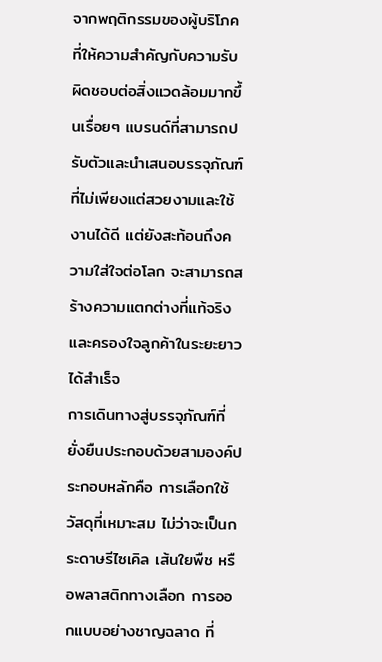จากพฤติกรรมของผู้บริโภคที่ให้ความสำคัญกับความรับผิดชอบต่อสิ่งแวดล้อมมากขึ้นเรื่อยๆ แบรนด์ที่สามารถปรับตัวและนำเสนอบรรจุภัณฑ์ที่ไม่เพียงแต่สวยงามและใช้งานได้ดี แต่ยังสะท้อนถึงความใส่ใจต่อโลก จะสามารถสร้างความแตกต่างที่แท้จริงและครองใจลูกค้าในระยะยาวได้สำเร็จ
การเดินทางสู่บรรจุภัณฑ์ที่ยั่งยืนประกอบด้วยสามองค์ประกอบหลักคือ การเลือกใช้วัสดุที่เหมาะสม ไม่ว่าจะเป็นกระดาษรีไซเคิล เส้นใยพืช หรือพลาสติกทางเลือก การออกแบบอย่างชาญฉลาด ที่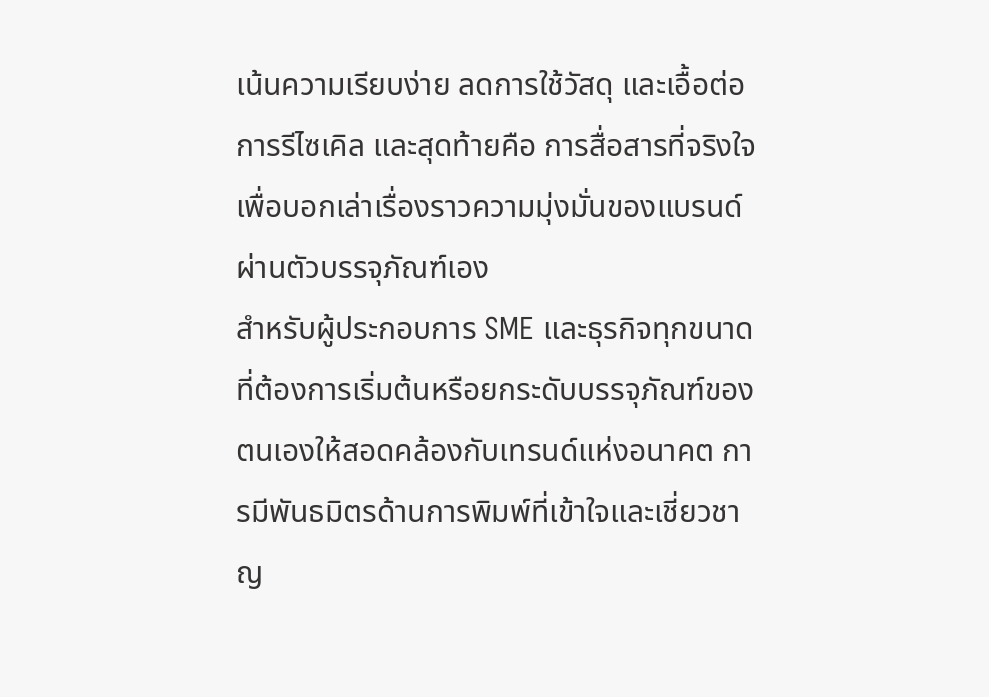เน้นความเรียบง่าย ลดการใช้วัสดุ และเอื้อต่อการรีไซเคิล และสุดท้ายคือ การสื่อสารที่จริงใจ เพื่อบอกเล่าเรื่องราวความมุ่งมั่นของแบรนด์ผ่านตัวบรรจุภัณฑ์เอง
สำหรับผู้ประกอบการ SME และธุรกิจทุกขนาดที่ต้องการเริ่มต้นหรือยกระดับบรรจุภัณฑ์ของตนเองให้สอดคล้องกับเทรนด์แห่งอนาคต การมีพันธมิตรด้านการพิมพ์ที่เข้าใจและเชี่ยวชาญ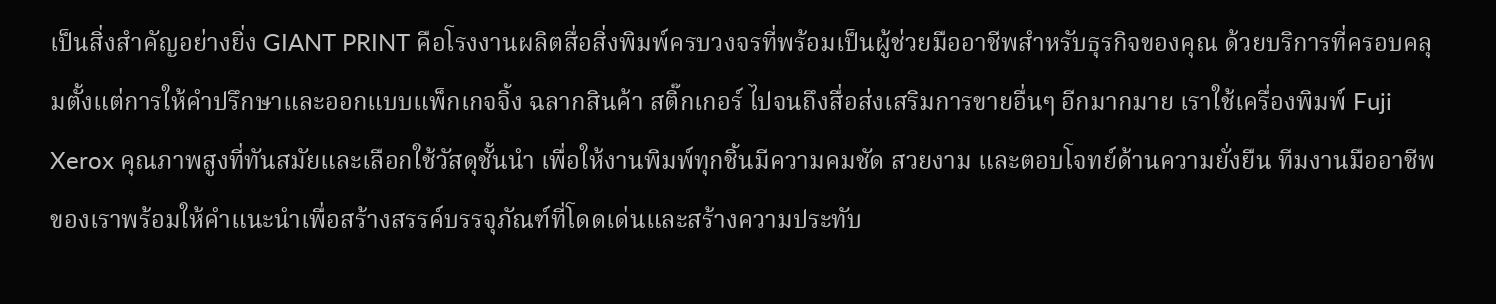เป็นสิ่งสำคัญอย่างยิ่ง GIANT PRINT คือโรงงานผลิตสื่อสิ่งพิมพ์ครบวงจรที่พร้อมเป็นผู้ช่วยมืออาชีพสำหรับธุรกิจของคุณ ด้วยบริการที่ครอบคลุมตั้งแต่การให้คำปรึกษาและออกแบบแพ็กเกจจิ้ง ฉลากสินค้า สติ๊กเกอร์ ไปจนถึงสื่อส่งเสริมการขายอื่นๆ อีกมากมาย เราใช้เครื่องพิมพ์ Fuji Xerox คุณภาพสูงที่ทันสมัยและเลือกใช้วัสดุชั้นนำ เพื่อให้งานพิมพ์ทุกชิ้นมีความคมชัด สวยงาม และตอบโจทย์ด้านความยั่งยืน ทีมงานมืออาชีพของเราพร้อมให้คำแนะนำเพื่อสร้างสรรค์บรรจุภัณฑ์ที่โดดเด่นและสร้างความประทับ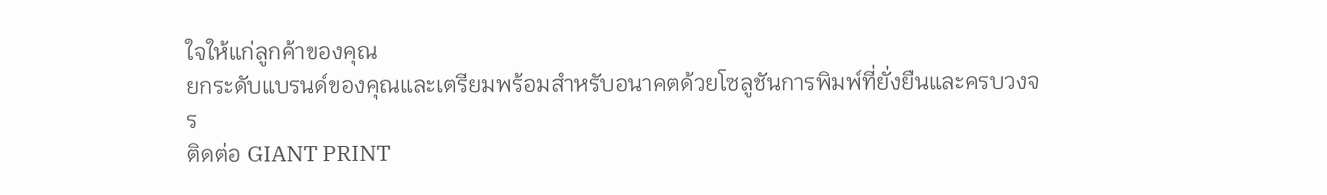ใจให้แก่ลูกค้าของคุณ
ยกระดับแบรนด์ของคุณและเตรียมพร้อมสำหรับอนาคตด้วยโซลูชันการพิมพ์ที่ยั่งยืนและครบวงจร
ติดต่อ GIANT PRINT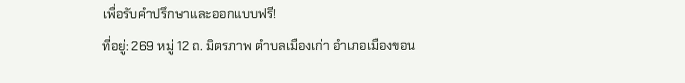เพื่อรับคำปรึกษาและออกแบบฟรี!
ที่อยู่: 269 หมู่ 12 ถ. มิตรภาพ ตำบลเมืองเก่า อำเภอเมืองขอน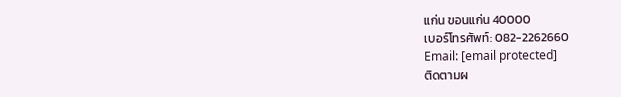แก่น ขอนแก่น 40000
เบอร์โทรศัพท์: 082-2262660
Email: [email protected]
ติดตามผ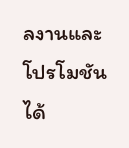ลงานและโปรโมชันได้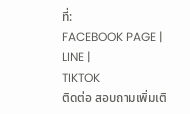ที่:
FACEBOOK PAGE |
LINE |
TIKTOK
ติดต่อ สอบถามเพิ่มเติ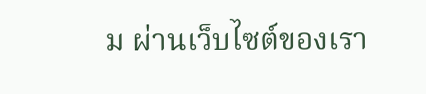ม ผ่านเว็บไซต์ของเรา